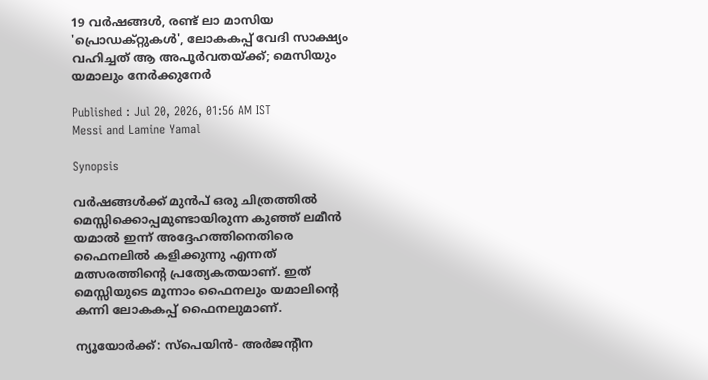19 വർഷങ്ങൾ, രണ്ട് ലാ മാസിയ 'പ്രൊഡക്റ്റുകൾ', ലോകകപ്പ് വേദി സാക്ഷ്യം വഹിച്ചത് ആ അപൂർവതയ്ക്ക്; മെസിയും യമാലും നേർക്കുനേർ

Published : Jul 20, 2026, 01:56 AM IST
Messi and Lamine Yamal

Synopsis

വർഷങ്ങൾക്ക് മുൻപ് ഒരു ചിത്രത്തിൽ മെസ്സിക്കൊപ്പമുണ്ടായിരുന്ന കുഞ്ഞ് ലമീൻ യമാൽ ഇന്ന് അദ്ദേഹത്തിനെതിരെ ഫൈനലിൽ കളിക്കുന്നു എന്നത് മത്സരത്തിന്റെ പ്രത്യേകതയാണ്. ഇത് മെസ്സിയുടെ മൂന്നാം ഫൈനലും യമാലിന്റെ കന്നി ലോകകപ്പ് ഫൈനലുമാണ്.

ന്യൂയോർക്ക്: സ്‌പെയിൻ- അർജന്റീന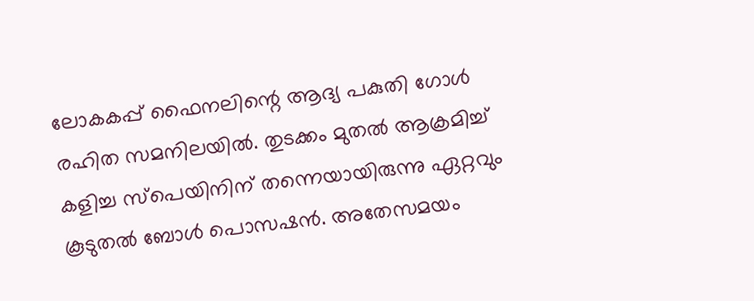ലോകകപ്പ് ഫൈനലിന്റെ ആദ്യ പകുതി ഗോൾ രഹിത സമനിലയിൽ. തുടക്കം മുതൽ ആക്രമിച്ച് കളിച്ച സ്‌പെയിനിന് തന്നെയായിരുന്നു ഏറ്റവും കൂടുതൽ ബോൾ പൊസഷൻ. അതേസമയം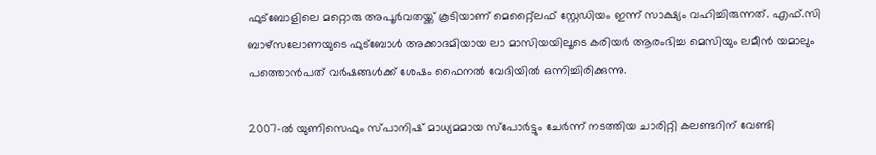ഫുട്ബോളിലെ മറ്റൊരു അപൂർവതയ്ക്ക് കൂടിയാണ് മെറ്റ്ലൈഫ് സ്റ്റേഡിയം ഇന്ന് സാക്ഷ്യം വഹിച്ചിരുന്നത്. എഫ്.സി ബാഴ്‌സലോണയുടെ ഫുട്ബോൾ അക്കാദമിയായ ലാ മാസിയയിലൂടെ കരിയർ ആരംഭിച്ച മെസിയും ലമീൻ യമാലും പത്തൊൻപത് വർഷങ്ങൾക്ക് ശേഷം ഫൈനൽ വേദിയിൽ ഒന്നിച്ചിരിക്കുന്നു.

2007-ൽ യുണിസെഫും സ്പാനിഷ് മാധ്യമമായ സ്‌പോർട്ടും ചേർന്ന് നടത്തിയ ചാരിറ്റി കലണ്ടറിന് വേണ്ടി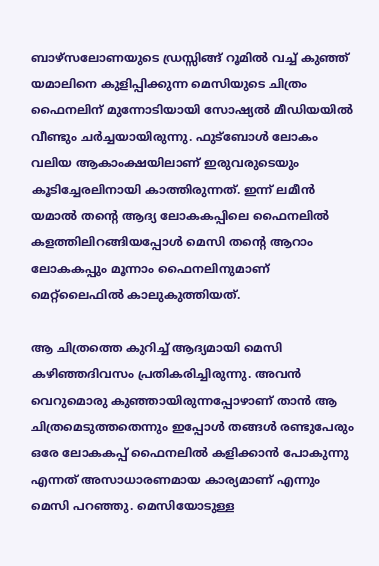ബാഴ്‌സലോണയുടെ ഡ്രസ്സിങ്ങ് റൂമിൽ വച്ച് കുഞ്ഞ് യമാലിനെ കുളിപ്പിക്കുന്ന മെസിയുടെ ചിത്രം ഫൈനലിന് മുന്നോടിയായി സോഷ്യൽ മീഡിയയിൽ വീണ്ടും ചർച്ചയായിരുന്നു. ഫുട്ബോൾ ലോകം വലിയ ആകാംക്ഷയിലാണ് ഇരുവരുടെയും കൂടിച്ചേരലിനായി കാത്തിരുന്നത്. ഇന്ന് ലമീൻ യമാൽ തന്റെ ആദ്യ ലോകകപ്പിലെ ഫൈനലിൽ കളത്തിലിറങ്ങിയപ്പോൾ മെസി തന്റെ ആറാം ലോകകപ്പും മൂന്നാം ഫൈനലിനുമാണ് മെറ്റ്ലൈഫിൽ കാലുകുത്തിയത്.

ആ ചിത്രത്തെ കുറിച്ച് ആദ്യമായി മെസി കഴിഞ്ഞദിവസം പ്രതികരിച്ചിരുന്നു. അവൻ വെറുമൊരു കുഞ്ഞായിരുന്നപ്പോഴാണ് താൻ ആ ചിത്രമെടുത്തതെന്നും ഇപ്പോൾ തങ്ങൾ രണ്ടുപേരും ഒരേ ലോകകപ്പ് ഫൈനലിൽ കളിക്കാൻ പോകുന്നു എന്നത് അസാധാരണമായ കാര്യമാണ് എന്നും മെസി പറഞ്ഞു. മെസിയോടുള്ള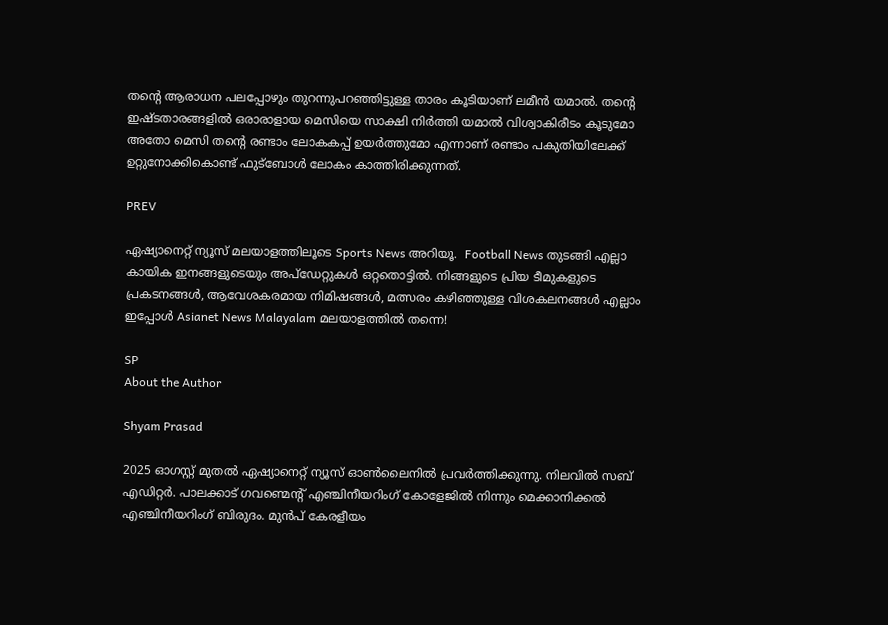തന്റെ ആരാധന പലപ്പോഴും തുറന്നുപറഞ്ഞിട്ടുള്ള താരം കൂടിയാണ് ലമീൻ യമാൽ. തന്റെ ഇഷ്ടതാരങ്ങളിൽ ഒരാരാളായ മെസിയെ സാക്ഷി നിർത്തി യമാൽ വിശ്വാകിരീടം കൂടുമോ അതോ മെസി തന്റെ രണ്ടാം ലോകകപ്പ് ഉയർത്തുമോ എന്നാണ് രണ്ടാം പകുതിയിലേക്ക് ഉറ്റുനോക്കികൊണ്ട് ഫുട്ബോൾ ലോകം കാത്തിരിക്കുന്നത്.

PREV

ഏഷ്യാനെറ്റ് ന്യൂസ് മലയാളത്തിലൂടെ Sports News അറിയൂ.  Football News തുടങ്ങി എല്ലാ കായിക ഇനങ്ങളുടെയും അപ്‌ഡേറ്റുകൾ ഒറ്റതൊട്ടിൽ. നിങ്ങളുടെ പ്രിയ ടീമുകളുടെ പ്രകടനങ്ങൾ, ആവേശകരമായ നിമിഷങ്ങൾ, മത്സരം കഴിഞ്ഞുള്ള വിശകലനങ്ങൾ എല്ലാം ഇപ്പോൾ Asianet News Malayalam മലയാളത്തിൽ തന്നെ!

SP
About the Author

Shyam Prasad

2025 ഓഗസ്റ്റ് മുതൽ ഏഷ്യാനെറ്റ് ന്യൂസ് ഓൺലൈനിൽ പ്രവർത്തിക്കുന്നു. നിലവിൽ സബ് എഡിറ്റർ. പാലക്കാട് ഗവണ്മെന്റ് എഞ്ചിനീയറിംഗ് കോളേജിൽ നിന്നും മെക്കാനിക്കൽ എഞ്ചിനീയറിംഗ് ബിരുദം. മുൻപ് കേരളീയം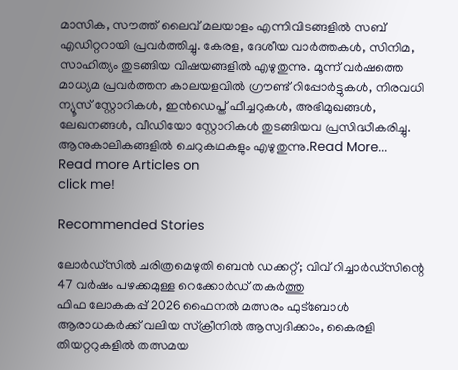മാസിക, സൗത്ത് ലൈവ് മലയാളം എന്നിവിടങ്ങളിൽ സബ് എഡിറ്ററായി പ്രവർത്തിച്ചു. കേരള, ദേശീയ വാർത്തകൾ, സിനിമ, സാഹിത്യം തുടങ്ങിയ വിഷയങ്ങളിൽ എഴുതുന്നു. മൂന്ന് വർഷത്തെ മാധ്യമ പ്രവർത്തന കാലയളവിൽ ഗ്രൗണ്ട് റിപ്പോർട്ടുകൾ, നിരവധി ന്യൂസ് സ്റ്റോറികൾ, ഇൻഡെപ്ത് ഫീച്ചറുകൾ, അഭിമുഖങ്ങൾ, ലേഖനങ്ങൾ, വീഡിയോ സ്റ്റോറികൾ തുടങ്ങിയവ പ്രസിദ്ധീകരിച്ചു. ആനുകാലികങ്ങളിൽ ചെറുകഥകളും എഴുതുന്നു.Read More...
Read more Articles on
click me!

Recommended Stories

ലോര്‍ഡ്സില്‍ ചരിത്രമെഴുതി ബെന്‍ ഡക്കറ്റ്; വിവ് റിച്ചാര്‍ഡ്സിന്റെ 47 വര്‍ഷം പഴക്കമുള്ള റെക്കോര്‍ഡ് തകര്‍ത്തു
ഫിഫ ലോകകപ്പ് 2026 ഫൈനൽ മത്സരം ഫുട്ബോൾ ആരാധകർക്ക് വലിയ സ്‌ക്രീനിൽ ആസ്വദിക്കാം, കൈരളി തിയറ്ററുകളിൽ തത്സമയ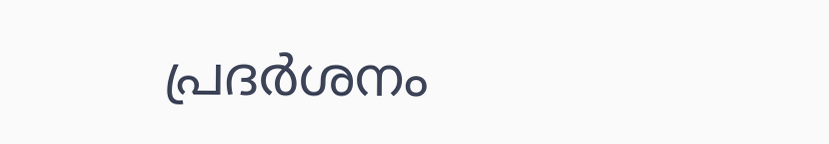പ്രദർശനം